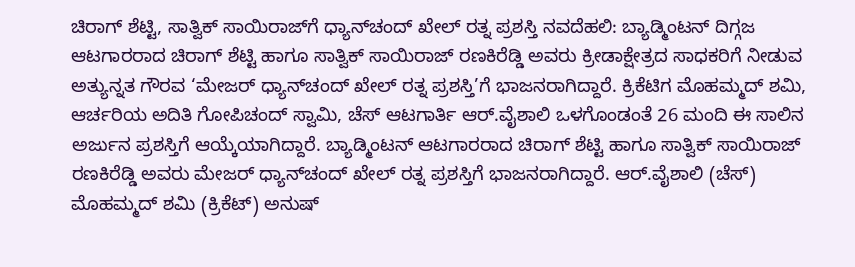ಚಿರಾಗ್‌ ಶೆಟ್ಟಿ, ಸಾತ್ವಿಕ್‌ ಸಾಯಿರಾಜ್‌ಗೆ ಧ್ಯಾನ್‌ಚಂದ್‌ ಖೇಲ್‌ ರತ್ನ ಪ್ರಶಸ್ತಿ ನವದೆಹಲಿ: ಬ್ಯಾಡ್ಮಿಂಟನ್‌ ದಿಗ್ಗಜ ಆಟಗಾರರಾದ ಚಿರಾಗ್‌ ಶೆಟ್ಟಿ ಹಾಗೂ ಸಾತ್ವಿಕ್‌ ಸಾಯಿರಾಜ್‌ ರಣಕಿರೆಡ್ಡಿ ಅವರು ಕ್ರೀಡಾಕ್ಷೇತ್ರದ ಸಾಧಕರಿಗೆ ನೀಡುವ ಅತ್ಯುನ್ನತ ಗೌರವ ‘ಮೇಜರ್‌ ಧ್ಯಾನ್‌ಚಂದ್‌ ಖೇಲ್‌ ರತ್ನ ಪ್ರಶಸ್ತಿ’ಗೆ ಭಾಜನರಾಗಿದ್ದಾರೆ. ಕ್ರಿಕೆಟಿಗ ಮೊಹಮ್ಮದ್‌ ಶಮಿ, ಆರ್ಚರಿಯ ಅದಿತಿ ಗೋಪಿಚಂದ್‌ ಸ್ವಾಮಿ, ಚೆಸ್‌ ಆಟಗಾರ್ತಿ ಆರ್‌.ವೈಶಾಲಿ ಒಳಗೊಂಡಂತೆ 26 ಮಂದಿ ಈ ಸಾಲಿನ ಅರ್ಜುನ ಪ್ರಶಸ್ತಿಗೆ ಆಯ್ಕೆಯಾಗಿದ್ದಾರೆ. ಬ್ಯಾಡ್ಮಿಂಟನ್‌ ಆಟಗಾರರಾದ ಚಿರಾಗ್‌ ಶೆಟ್ಟಿ ಹಾಗೂ ಸಾತ್ವಿಕ್‌ ಸಾಯಿರಾಜ್‌ ರಣಕಿರೆಡ್ಡಿ ಅವರು ಮೇಜರ್‌ ಧ್ಯಾನ್‌ಚಂದ್ ಖೇಲ್‌ ರತ್ನ ಪ್ರಶಸ್ತಿಗೆ ಭಾಜನರಾಗಿದ್ದಾರೆ. ಆರ್‌.ವೈಶಾಲಿ (ಚೆಸ್‌) ಮೊಹಮ್ಮದ್‌ ಶಮಿ (ಕ್ರಿಕೆಟ್‌) ಅನುಷ್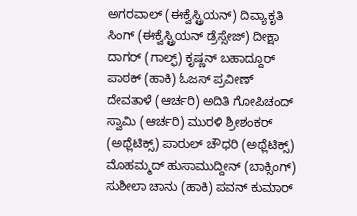ಅಗರವಾಲ್‌ (ಈಕ್ವೆಸ್ಟ್ರಿಯನ್) ದಿವ್ಯಾಕೃತಿ ಸಿಂಗ್ (ಈಕ್ವೆಸ್ಟ್ರಿಯನ್ ಡ್ರೆಸ್ಸೇಜ್) ದೀಕ್ಷಾ ದಾಗರ್ (ಗಾಲ್ಫ್) ಕೃಷ್ಣನ್ ಬಹಾದ್ದೂರ್ ಪಾಠಕ್ (ಹಾಕಿ) ಓಜಸ್ ಪ್ರವೀಣ್ ದೇವತಾಳೆ (ಆರ್ಚರಿ) ಅದಿತಿ ಗೋಪಿಚಂದ್‌ ಸ್ವಾಮಿ (ಆರ್ಚರಿ) ಮುರಳಿ ಶ್ರೀಶಂಕರ್‌ (ಅಥ್ಲೆಟಿಕ್ಸ್‌) ಪಾರುಲ್‌ ಚೌಧರಿ (ಅಥ್ಲೆಟಿಕ್ಸ್‌) ಮೊಹಮ್ಮದ್ ಹುಸಾಮುದ್ದೀನ್ (ಬಾಕ್ಸಿಂಗ್‌) ಸುಶೀಲಾ ಚಾನು (ಹಾಕಿ) ಪವನ್‌ ಕುಮಾರ್‌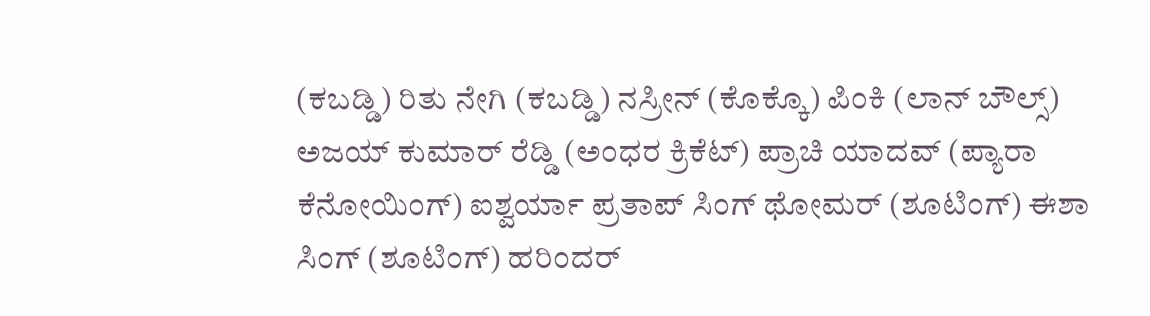(ಕಬಡ್ಡಿ) ರಿತು ನೇಗಿ (ಕಬಡ್ಡಿ‌) ನಸ್ರೀನ್ (ಕೊಕ್ಕೊ) ಪಿಂಕಿ (ಲಾನ್ ಬೌಲ್ಸ್‌) ಅಜಯ್ ಕುಮಾರ್ ರೆಡ್ಡಿ (ಅಂಧರ ಕ್ರಿಕೆಟ್) ಪ್ರಾಚಿ ಯಾದವ್ (ಪ್ಯಾರಾ ಕೆನೋಯಿಂಗ್) ಐಶ್ವರ್ಯಾ ಪ್ರತಾಪ್ ಸಿಂಗ್ ಥೋಮರ್ (ಶೂಟಿಂಗ್‌) ಈಶಾ ಸಿಂಗ್‌ (ಶೂಟಿಂಗ್‌) ಹರಿಂದರ್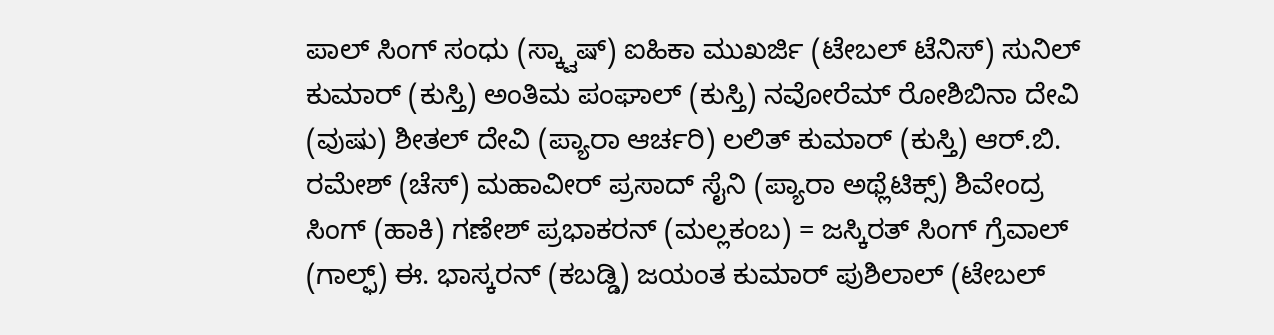ಪಾಲ್ ಸಿಂಗ್ ಸಂಧು (ಸ್ಕ್ವಾಷ್‌) ಐಹಿಕಾ ಮುಖರ್ಜಿ (ಟೇಬಲ್‌ ಟೆನಿಸ್‌) ಸುನಿಲ್‌ ಕುಮಾರ್‌ (ಕುಸ್ತಿ) ಅಂತಿಮ ಪಂಘಾಲ್ (ಕುಸ್ತಿ) ನವೋರೆಮ್ ರೋಶಿಬಿನಾ ದೇವಿ (ವುಷು) ಶೀತಲ್‌ ದೇವಿ (ಪ್ಯಾರಾ ಆರ್ಚರಿ) ಲಲಿತ್ ಕುಮಾರ್ (ಕುಸ್ತಿ) ಆರ್.ಬಿ. ರಮೇಶ್ (ಚೆಸ್) ಮಹಾವೀರ್ ಪ್ರಸಾದ್ ಸೈನಿ (ಪ್ಯಾರಾ ಅಥ್ಲೆಟಿಕ್ಸ್‌) ಶಿವೇಂದ್ರ ಸಿಂಗ್ (ಹಾಕಿ) ಗಣೇಶ್ ಪ್ರಭಾಕರನ್ (ಮಲ್ಲಕಂಬ) = ಜಸ್ಕಿರತ್ ಸಿಂಗ್ ಗ್ರೆವಾಲ್ (ಗಾಲ್ಫ್) ಈ. ಭಾಸ್ಕರನ್ (ಕಬಡ್ಡಿ) ಜಯಂತ ಕುಮಾರ್ ಪುಶಿಲಾಲ್ (ಟೇಬಲ್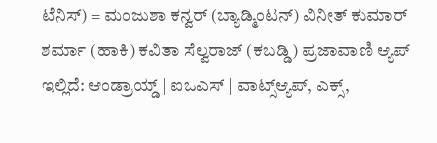ಟೆನಿಸ್) = ಮಂಜುಶಾ ಕನ್ವರ್ (ಬ್ಯಾಡ್ಮಿಂಟನ್) ವಿನೀತ್ ಕುಮಾರ್ ಶರ್ಮಾ (ಹಾಕಿ) ಕವಿತಾ ಸೆಲ್ವರಾಜ್ (ಕಬಡ್ಡಿ) ಪ್ರಜಾವಾಣಿ ಆ್ಯಪ್ ಇಲ್ಲಿದೆ: ಆಂಡ್ರಾಯ್ಡ್ | ಐಒಎಸ್ | ವಾಟ್ಸ್ಆ್ಯಪ್, ಎಕ್ಸ್,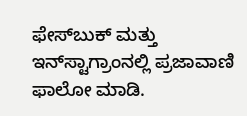ಫೇಸ್‌ಬುಕ್ ಮತ್ತು ಇನ್‌ಸ್ಟಾಗ್ರಾಂನಲ್ಲಿ ಪ್ರಜಾವಾಣಿ ಫಾಲೋ ಮಾಡಿ.